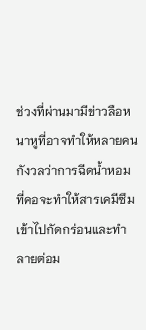ช่วงที่ผ่านมามีข่าวลือหนาหูที่อาจทำให้หลายคนกังวลว่าการฉีดน้ำหอมที่คอจะทำให้สารเคมีซึมเข้าไปกัดกร่อนและทำลายต่อม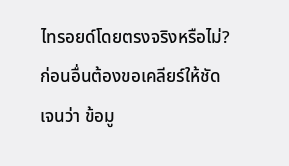ไทรอยด์โดยตรงจริงหรือไม่? ก่อนอื่นต้องขอเคลียร์ให้ชัดเจนว่า ข้อมู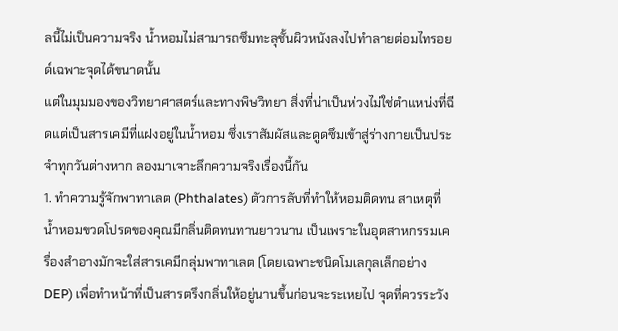ลนี้ไม่เป็นความจริง น้ำหอมไม่สามารถซึมทะลุชั้นผิวหนังลงไปทำลายต่อมไทรอยด์เฉพาะจุดได้ขนาดนั้น
แต่ในมุมมองของวิทยาศาสตร์และทางพิษวิทยา สิ่งที่น่าเป็นห่วงไม่ใช่ตำแหน่งที่ฉีดแต่เป็นสารเคมีที่แฝงอยู่ในน้ำหอม ซึ่งเราสัมผัสและดูดซึมเข้าสู่ร่างกายเป็นประจำทุกวันต่างหาก ลองมาเจาะลึกความจริงเรื่องนี้กัน
1. ทำความรู้จักพาทาเลต (Phthalates) ตัวการลับที่ทำให้หอมติดทน สาเหตุที่น้ำหอมขวดโปรดของคุณมีกลิ่นติดทนทานยาวนาน เป็นเพราะในอุตสาหกรรมเครื่องสำอางมักจะใส่สารเคมีกลุ่มพาทาเลต (โดยเฉพาะชนิดโมเลกุลเล็กอย่าง DEP) เพื่อทำหน้าที่เป็นสารตรึงกลิ่นให้อยู่นานขึ้นก่อนจะระเหยไป จุดที่ควรระวัง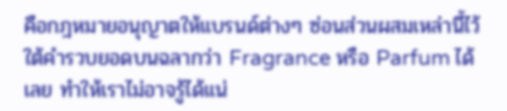คือกฎหมายอนุญาตให้แบรนด์ต่างๆ ซ่อนส่วนผสมเหล่านี้ไว้ใต้คำรวบยอดบนฉลากว่า Fragrance หรือ Parfum ได้เลย ทำให้เราไม่อาจรู้ได้แน่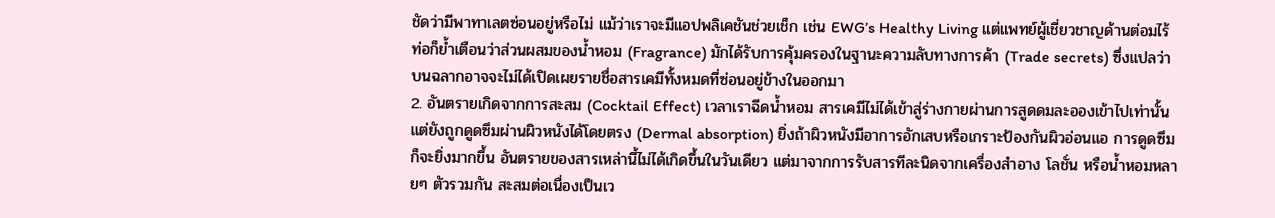ชัดว่ามีพาทาเลตซ่อนอยู่หรือไม่ แม้ว่าเราจะมีแอปพลิเคชันช่วยเช็ก เช่น EWG’s Healthy Living แต่แพทย์ผู้เชี่ยวชาญด้านต่อมไร้ท่อก็ย้ำเตือนว่าส่วนผสมของน้ำหอม (Fragrance) มักได้รับการคุ้มครองในฐานะความลับทางการค้า (Trade secrets) ซึ่งแปลว่าบนฉลากอาจจะไม่ได้เปิดเผยรายชื่อสารเคมีทั้งหมดที่ซ่อนอยู่ข้างในออกมา
2. อันตรายเกิดจากการสะสม (Cocktail Effect) เวลาเราฉีดน้ำหอม สารเคมีไม่ได้เข้าสู่ร่างกายผ่านการสูดดมละอองเข้าไปเท่านั้น แต่ยังถูกดูดซึมผ่านผิวหนังได้โดยตรง (Dermal absorption) ยิ่งถ้าผิวหนังมีอาการอักเสบหรือเกราะป้องกันผิวอ่อนแอ การดูดซึมก็จะยิ่งมากขึ้น อันตรายของสารเหล่านี้ไม่ได้เกิดขึ้นในวันเดียว แต่มาจากการรับสารทีละนิดจากเครื่องสำอาง โลชั่น หรือน้ำหอมหลายๆ ตัวรวมกัน สะสมต่อเนื่องเป็นเว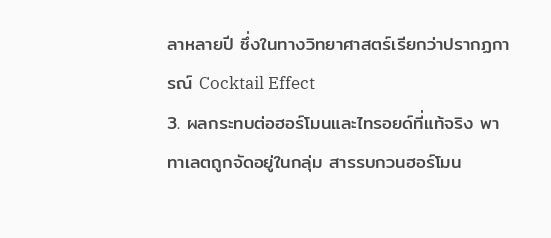ลาหลายปี ซึ่งในทางวิทยาศาสตร์เรียกว่าปรากฏการณ์ Cocktail Effect
3. ผลกระทบต่อฮอร์โมนและไทรอยด์ที่แท้จริง พาทาเลตถูกจัดอยู่ในกลุ่ม สารรบกวนฮอร์โมน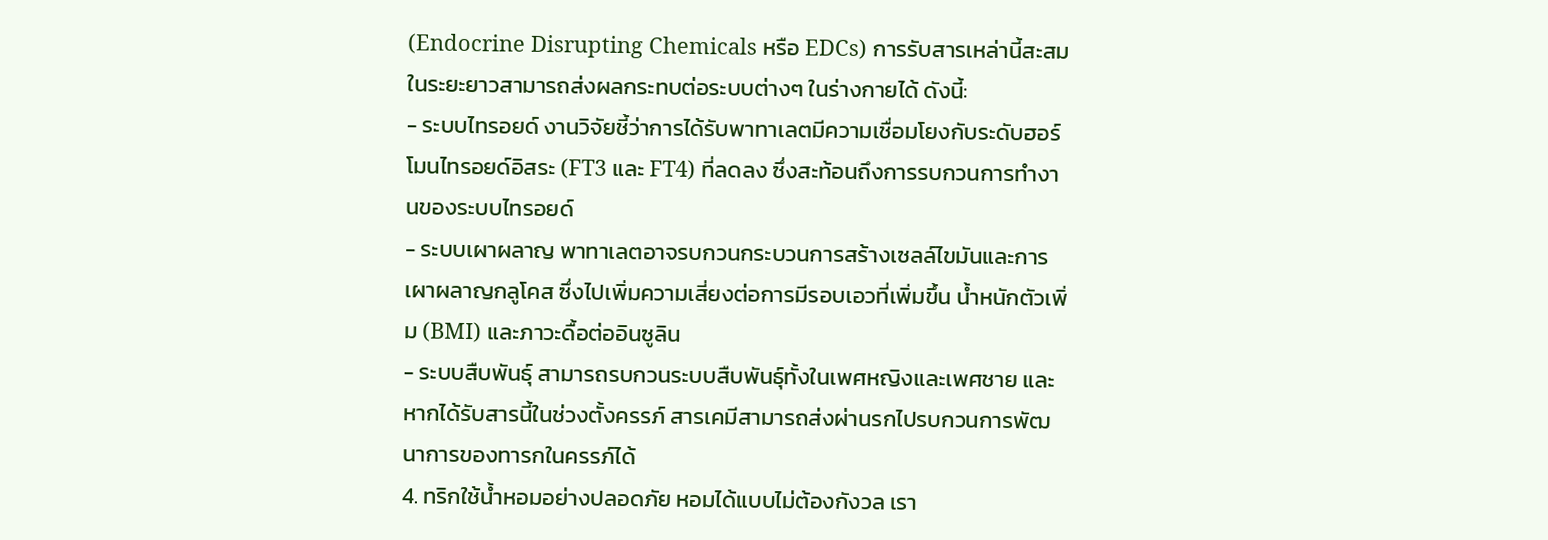(Endocrine Disrupting Chemicals หรือ EDCs) การรับสารเหล่านี้สะสมในระยะยาวสามารถส่งผลกระทบต่อระบบต่างๆ ในร่างกายได้ ดังนี้:
- ระบบไทรอยด์ งานวิจัยชี้ว่าการได้รับพาทาเลตมีความเชื่อมโยงกับระดับฮอร์โมนไทรอยด์อิสระ (FT3 และ FT4) ที่ลดลง ซึ่งสะท้อนถึงการรบกวนการทำงานของระบบไทรอยด์
- ระบบเผาผลาญ พาทาเลตอาจรบกวนกระบวนการสร้างเซลล์ไขมันและการเผาผลาญกลูโคส ซึ่งไปเพิ่มความเสี่ยงต่อการมีรอบเอวที่เพิ่มขึ้น น้ำหนักตัวเพิ่ม (BMI) และภาวะดื้อต่ออินซูลิน
- ระบบสืบพันธุ์ สามารถรบกวนระบบสืบพันธุ์ทั้งในเพศหญิงและเพศชาย และหากได้รับสารนี้ในช่วงตั้งครรภ์ สารเคมีสามารถส่งผ่านรกไปรบกวนการพัฒนาการของทารกในครรภ์ได้
4. ทริกใช้น้ำหอมอย่างปลอดภัย หอมได้แบบไม่ต้องกังวล เรา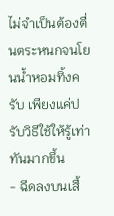ไม่จำเป็นต้องตื่นตระหนกจนโยนน้ำหอมทิ้งครับ เพียงแค่ปรับวิธีใช้ให้รู้เท่าทันมากขึ้น
- ฉีดลงบนเสื้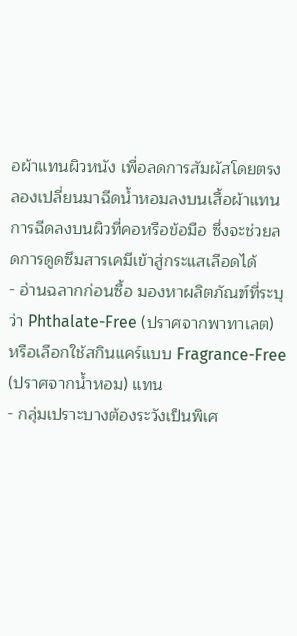อผ้าแทนผิวหนัง เพื่อลดการสัมผัสโดยตรง ลองเปลี่ยนมาฉีดน้ำหอมลงบนเสื้อผ้าแทนการฉีดลงบนผิวที่คอหรือข้อมือ ซึ่งจะช่วยลดการดูดซึมสารเคมีเข้าสู่กระแสเลือดได้
- อ่านฉลากก่อนซื้อ มองหาผลิตภัณฑ์ที่ระบุว่า Phthalate-Free (ปราศจากพาทาเลต) หรือเลือกใช้สกินแคร์แบบ Fragrance-Free (ปราศจากน้ำหอม) แทน
- กลุ่มเปราะบางต้องระวังเป็นพิเศ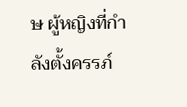ษ ผู้หญิงที่กำลังตั้งครรภ์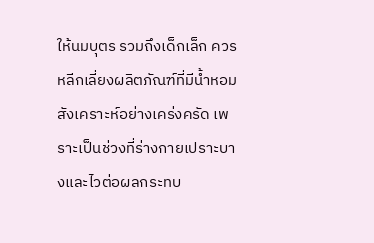ให้นมบุตร รวมถึงเด็กเล็ก ควรหลีกเลี่ยงผลิตภัณฑ์ที่มีน้ำหอมสังเคราะห์อย่างเคร่งครัด เพราะเป็นช่วงที่ร่างกายเปราะบางและไวต่อผลกระทบ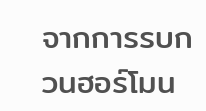จากการรบกวนฮอร์โมน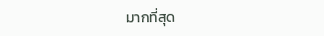มากที่สุด